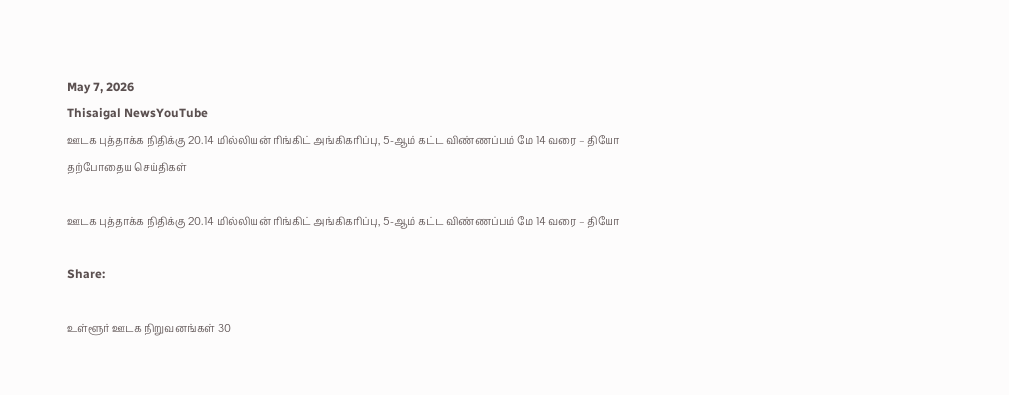May 7, 2026
Thisaigal NewsYouTube
ஊடக புத்தாக்க நிதிக்கு 20.14 மில்லியன் ரிங்கிட் அங்கிகரிப்பு, 5-ஆம் கட்ட விண்ணப்பம் மே 14 வரை – தியோ
தற்போதைய செய்திகள்

ஊடக புத்தாக்க நிதிக்கு 20.14 மில்லியன் ரிங்கிட் அங்கிகரிப்பு, 5-ஆம் கட்ட விண்ணப்பம் மே 14 வரை – தியோ

Share:

உள்ளூர் ஊடக நிறுவனங்கள் 30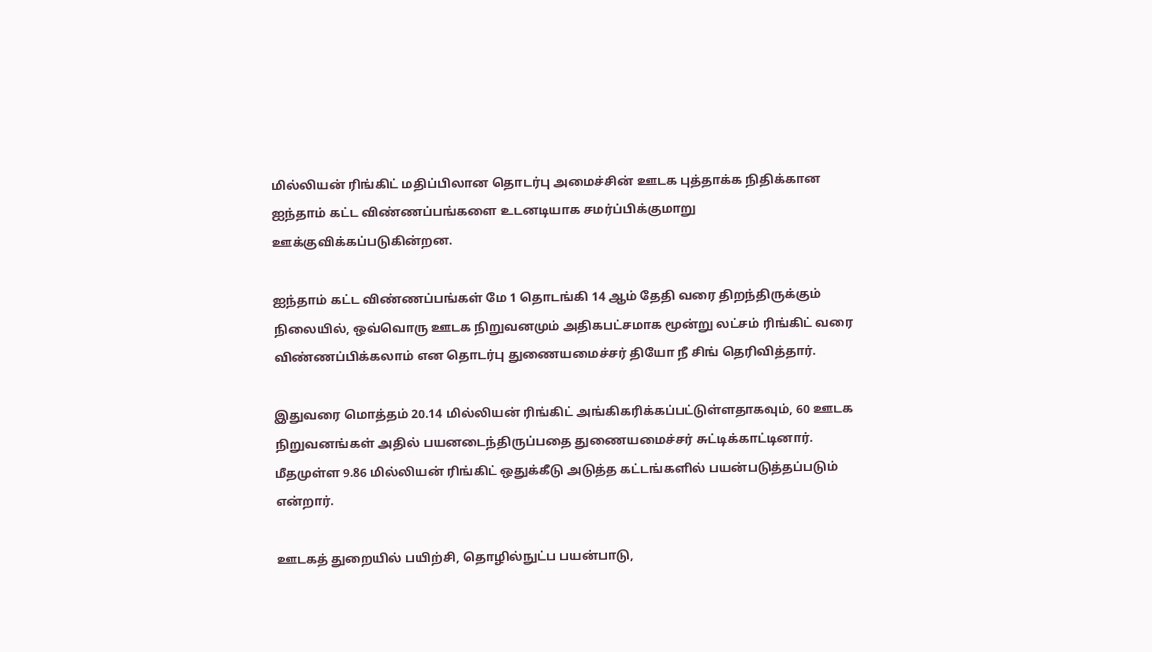மில்லியன் ரிங்கிட் மதிப்பிலான தொடர்பு அமைச்சின் ஊடக புத்தாக்க நிதிக்கான ஐந்தாம் கட்ட விண்ணப்பங்களை உடனடியாக சமர்ப்பிக்குமாறு ஊக்குவிக்கப்படுகின்றன.

ஐந்தாம் கட்ட விண்ணப்பங்கள் மே 1 தொடங்கி 14 ஆம் தேதி வரை திறந்திருக்கும் நிலையில், ஒவ்வொரு ஊடக நிறுவனமும் அதிகபட்சமாக மூன்று லட்சம் ரிங்கிட் வரை விண்ணப்பிக்கலாம் என தொடர்பு துணையமைச்சர் தியோ நீ சிங் தெரிவித்தார்.

இதுவரை மொத்தம் 20.14 மில்லியன் ரிங்கிட் அங்கிகரிக்கப்பட்டுள்ளதாகவும், 60 ஊடக நிறுவனங்கள் அதில் பயனடைந்திருப்பதை துணையமைச்சர் சுட்டிக்காட்டினார். மீதமுள்ள 9.86 மில்லியன் ரிங்கிட் ஒதுக்கீடு அடுத்த கட்டங்களில் பயன்படுத்தப்படும் என்றார்.

ஊடகத் துறையில் பயிற்சி, தொழில்நுட்ப பயன்பாடு,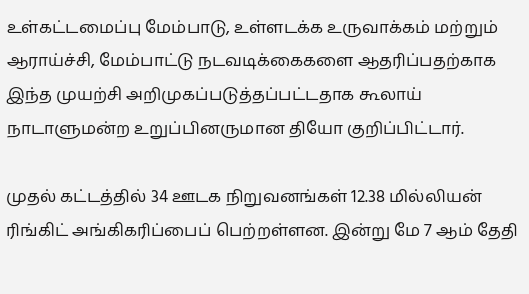உள்கட்டமைப்பு மேம்பாடு, உள்ளடக்க உருவாக்கம் மற்றும் ஆராய்ச்சி, மேம்பாட்டு நடவடிக்கைகளை ஆதரிப்பதற்காக இந்த முயற்சி அறிமுகப்படுத்தப்பட்டதாக கூலாய் நாடாளுமன்ற உறுப்பினருமான தியோ குறிப்பிட்டார்.

முதல் கட்டத்தில் 34 ஊடக நிறுவனங்கள் 12.38 மில்லியன் ரிங்கிட் அங்கிகரிப்பைப் பெற்றள்ளன. இன்று மே 7 ஆம் தேதி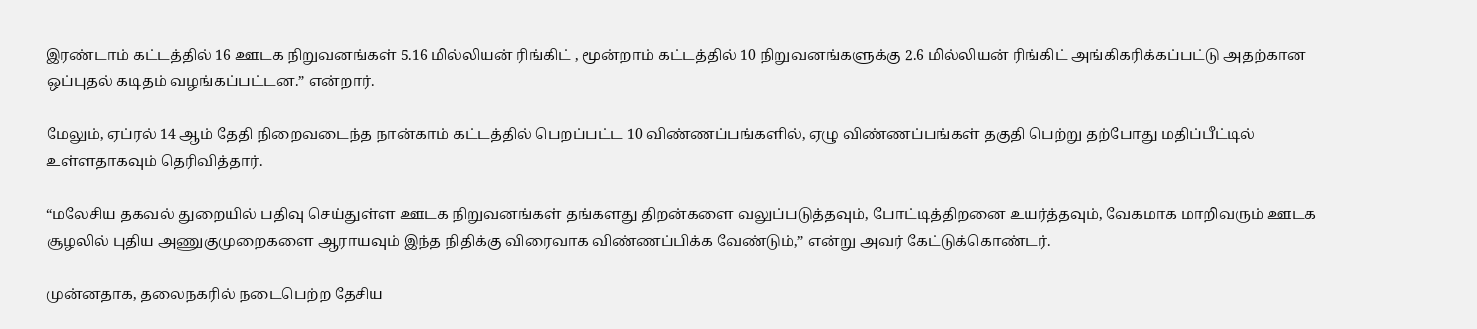இரண்டாம் கட்டத்தில் 16 ஊடக நிறுவனங்கள் 5.16 மில்லியன் ரிங்கிட் , மூன்றாம் கட்டத்தில் 10 நிறுவனங்களுக்கு 2.6 மில்லியன் ரிங்கிட் அங்கிகரிக்கப்பட்டு அதற்கான ஒப்புதல் கடிதம் வழங்கப்பட்டன.” என்றார்.

மேலும், ஏப்ரல் 14 ஆம் தேதி நிறைவடைந்த நான்காம் கட்டத்தில் பெறப்பட்ட 10 விண்ணப்பங்களில், ஏழு விண்ணப்பங்கள் தகுதி பெற்று தற்போது மதிப்பீட்டில் உள்ளதாகவும் தெரிவித்தார்.

“மலேசிய தகவல் துறையில் பதிவு செய்துள்ள ஊடக நிறுவனங்கள் தங்களது திறன்களை வலுப்படுத்தவும், போட்டித்திறனை உயர்த்தவும், வேகமாக மாறிவரும் ஊடக சூழலில் புதிய அணுகுமுறைகளை ஆராயவும் இந்த நிதிக்கு விரைவாக விண்ணப்பிக்க வேண்டும்,” என்று அவர் கேட்டுக்கொண்டர்.

முன்னதாக, தலைநகரில் நடைபெற்ற தேசிய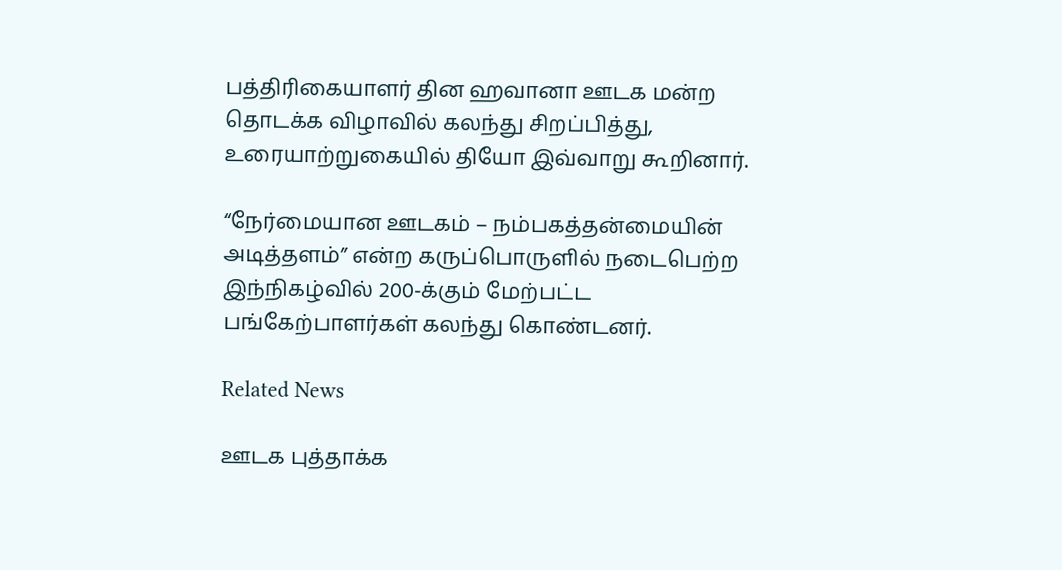பத்திரிகையாளர் தின ஹவானா ஊடக மன்ற தொடக்க விழாவில் கலந்து சிறப்பித்து, உரையாற்றுகையில் தியோ இவ்வாறு கூறினார்.

“நேர்மையான ஊடகம் – நம்பகத்தன்மையின் அடித்தளம்” என்ற கருப்பொருளில் நடைபெற்ற இந்நிகழ்வில் 200-க்கும் மேற்பட்ட பங்கேற்பாளர்கள் கலந்து கொண்டனர்.

Related News

ஊடக புத்தாக்க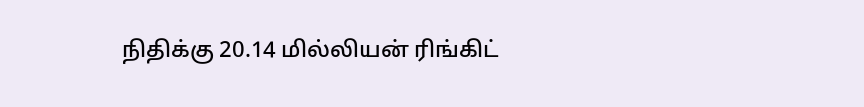நிதிக்கு 20.14 மில்லியன் ரிங்கிட்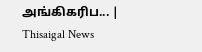அங்கிகரிப... | Thisaigal News